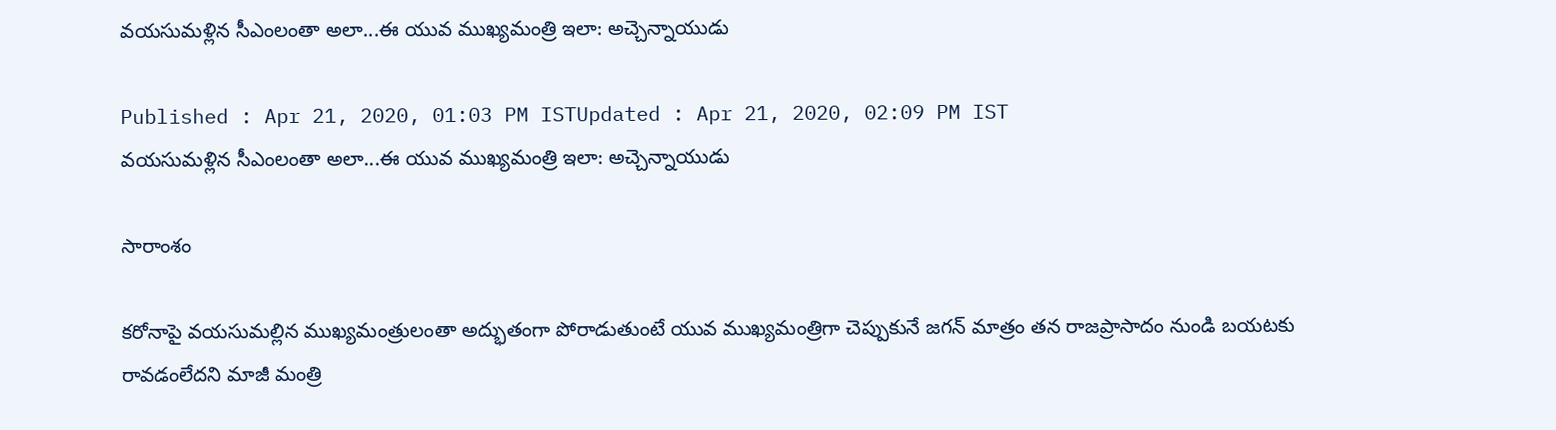వయసుమళ్లిన సీఎంలంతా అలా...ఈ యువ ముఖ్యమంత్రి ఇలా: అచ్చెన్నాయుడు

Published : Apr 21, 2020, 01:03 PM ISTUpdated : Apr 21, 2020, 02:09 PM IST
వయసుమళ్లిన సీఎంలంతా అలా...ఈ యువ ముఖ్యమంత్రి ఇలా: అచ్చెన్నాయుడు

సారాంశం

కరోనాపై వయసుమల్లిన ముఖ్యమంత్రులంతా అద్భుతంగా పోరాడుతుంటే యువ ముఖ్యమంత్రిగా చెప్పుకునే జగన్ మాత్రం తన రాజప్రాసాదం నుండి బయటకు రావడంలేదని మాజీ మంత్రి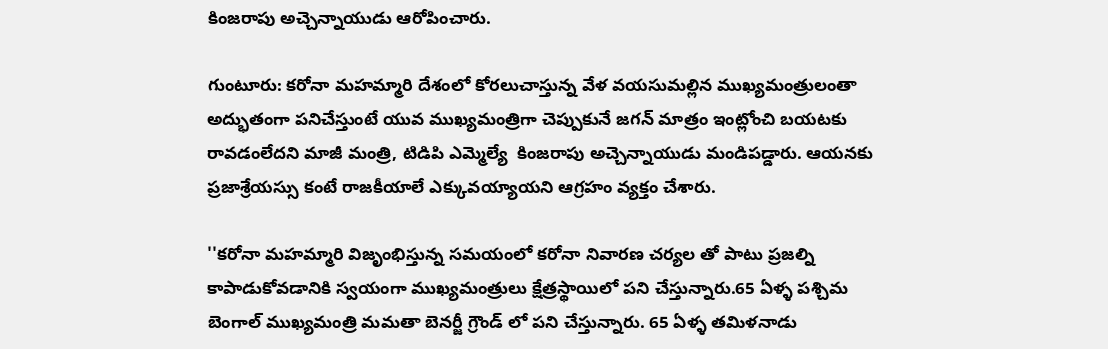కింజరాపు అచ్చెన్నాయుడు ఆరోపించారు.

గుంటూరు: కరోనా మహమ్మారి దేశంలో కోరలుచాస్తున్న వేళ వయసుమల్లిన ముఖ్యమంత్రులంతా అద్భుతంగా పనిచేస్తుంటే యువ ముఖ్యమంత్రిగా చెప్పుకునే జగన్ మాత్రం ఇంట్లోంచి బయటకు రావడంలేదని మాజీ మంత్రి, టిడిపి ఎమ్మెల్యే  కింజరాపు అచ్చెన్నాయుడు మండిపడ్డారు. ఆయనకు ప్రజాశ్రేయస్సు కంటే రాజకీయాలే ఎక్కువయ్యాయని ఆగ్రహం వ్యక్తం చేశారు.

''కరోనా మహమ్మారి విజృంభిస్తున్న సమయంలో కరోనా నివారణ చర్యల తో పాటు ప్రజల్ని కాపాడుకోవడానికి స్వయంగా ముఖ్యమంత్రులు క్షేత్రస్థాయిలో పని చేస్తున్నారు.65 ఏళ్ళ పశ్చిమ బెంగాల్ ముఖ్యమంత్రి మమతా బెనర్జీ గ్రౌండ్ లో పని చేస్తున్నారు. 65 ఏళ్ళ తమిళనాడు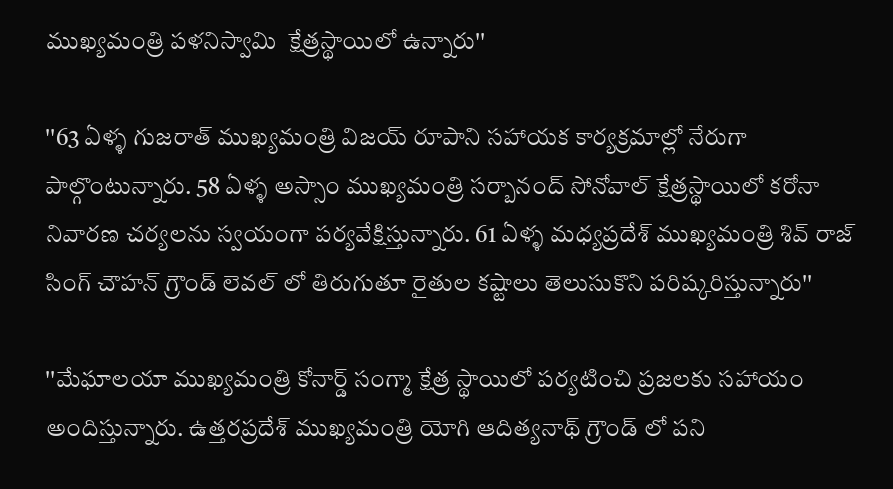ముఖ్యమంత్రి పళనిస్వామి  క్షేత్రస్థాయిలో ఉన్నారు''

''63 ఏళ్ళ గుజరాత్ ముఖ్యమంత్రి విజయ్ రూపాని సహాయక కార్యక్రమాల్లో నేరుగా పాల్గొంటున్నారు. 58 ఏళ్ళ అస్సాం ముఖ్యమంత్రి సర్బానంద్ సోనోవాల్ క్షేత్రస్థాయిలో కరోనా నివారణ చర్యలను స్వయంగా పర్యవేక్షిస్తున్నారు. 61 ఏళ్ళ మధ్యప్రదేశ్ ముఖ్యమంత్రి శివ్ రాజ్ సింగ్ చౌహన్ గ్రౌండ్ లెవల్ లో తిరుగుతూ రైతుల కష్టాలు తెలుసుకొని పరిష్కరిస్తున్నారు''

''మేఘాలయా ముఖ్యమంత్రి కోనార్డ్ సంగ్మా క్షేత్ర స్థాయిలో పర్యటించి ప్రజలకు సహాయం అందిస్తున్నారు. ఉత్తరప్రదేశ్ ముఖ్యమంత్రి యోగి ఆదిత్యనాథ్ గ్రౌండ్ లో పని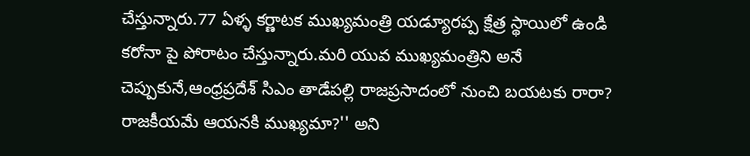చేస్తున్నారు.77 ఏళ్ళ కర్ణాటక ముఖ్యమంత్రి యడ్యూరప్ప క్షేత్ర స్థాయిలో ఉండి కరోనా పై పోరాటం చేస్తున్నారు.మరి యువ ముఖ్యమంత్రిని అనే చెప్పుకునే,ఆంధ్రప్రదేశ్ సిఎం తాడేపల్లి రాజప్రసాదంలో నుంచి బయటకు రారా? రాజకీయమే ఆయనకి ముఖ్యమా?'' అని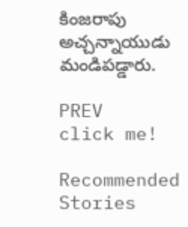కింజరాపు అచ్చన్నాయుడు మండిపడ్డారు.

PREV
click me!

Recommended Stories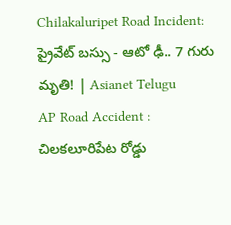Chilakaluripet Road Incident: ప్రైవేట్ బస్సు - ఆటో ఢీ.. 7 గురు మృతి! | Asianet Telugu
AP Road Accident : చిలకలూరిపేట రోడ్డు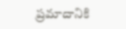ప్రమాదానికి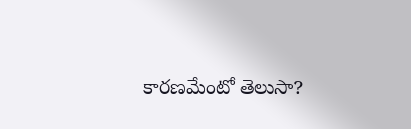కారణమేంటో తెలుసా?